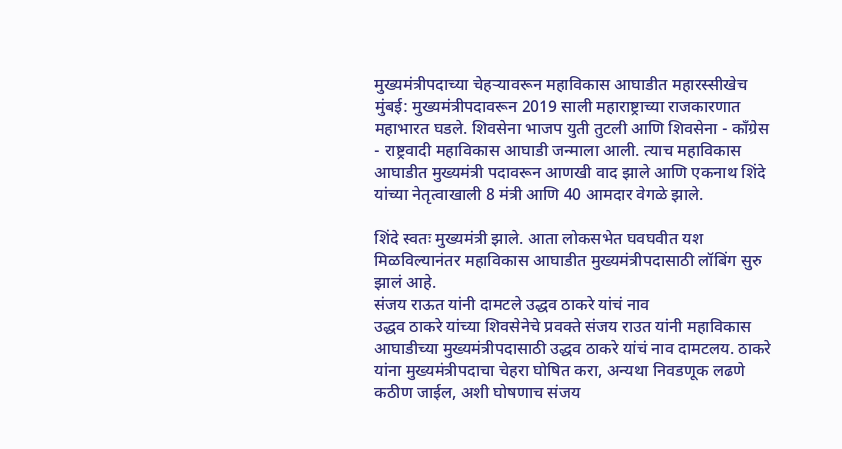मुख्यमंत्रीपदाच्या चेहऱ्यावरून महाविकास आघाडीत महारस्सीखेच
मुंबई: मुख्यमंत्रीपदावरून 2019 साली महाराष्ट्राच्या राजकारणात महाभारत घडले. शिवसेना भाजप युती तुटली आणि शिवसेना - कॉंग्रेस - राष्ट्रवादी महाविकास आघाडी जन्माला आली. त्याच महाविकास आघाडीत मुख्यमंत्री पदावरून आणखी वाद झाले आणि एकनाथ शिंदे यांच्या नेतृत्वाखाली 8 मंत्री आणि 40 आमदार वेगळे झाले.

शिंदे स्वतः मुख्यमंत्री झाले. आता लोकसभेत घवघवीत यश मिळविल्यानंतर महाविकास आघाडीत मुख्यमंत्रीपदासाठी लॉबिंग सुरु झालं आहे.
संजय राऊत यांनी दामटले उद्धव ठाकरे यांचं नाव
उद्धव ठाकरे यांच्या शिवसेनेचे प्रवक्ते संजय राउत यांनी महाविकास आघाडीच्या मुख्यमंत्रीपदासाठी उद्धव ठाकरे यांचं नाव दामटलय. ठाकरे यांना मुख्यमंत्रीपदाचा चेहरा घोषित करा, अन्यथा निवडणूक लढणे कठीण जाईल, अशी घोषणाच संजय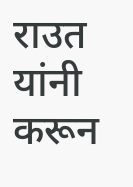राउत यांनी करून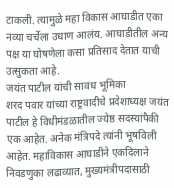टाकली. त्यामुळे महा विकास आघाडीत एका नव्या चर्चेला उधाण आलंय. आघाडीतील अन्य पक्ष या घोषणेला कसा प्रतिसाद देतात याची उत्सुकता आहे.
जयंत पाटील यांची सावध भूमिका
शरद पवार यांच्या राष्ट्रवादीचे प्रदेशाध्यक्ष जयंत पाटील हे विधीमंडळातील ज्येष्ठ सदस्यांपैकी एक आहेत. अनेक मंत्रिपदे त्यांनी भूषविली आहेत. महाविकास आघाडीने एकदिलाने निवडणुका लढाव्यात, मुख्यमंत्रीपदासाठी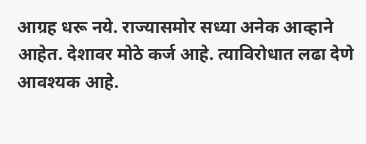आग्रह धरू नये. राज्यासमोर सध्या अनेक आव्हाने आहेत. देशावर मोठे कर्ज आहे. त्याविरोधात लढा देणे आवश्यक आहे.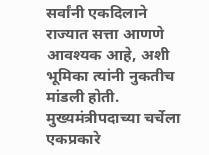सर्वांनी एकदिलाने राज्यात सत्ता आणणे आवश्यक आहे, अशी भूमिका त्यांनी नुकतीच मांडली होती. मुख्यमंत्रीपदाच्या चर्चेला एकप्रकारे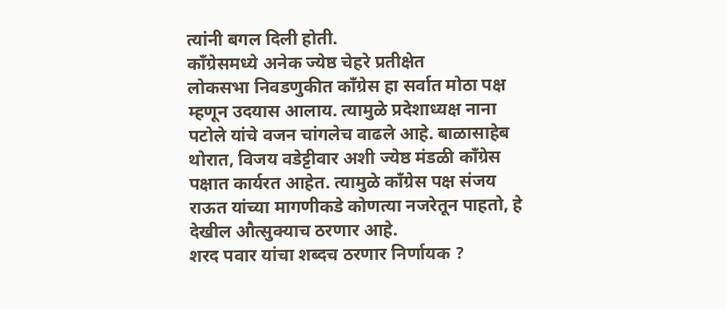त्यांनी बगल दिली होती.
कॉंग्रेसमध्ये अनेक ज्येष्ठ चेहरे प्रतीक्षेत
लोकसभा निवडणुकीत कॉंग्रेस हा सर्वात मोठा पक्ष म्हणून उदयास आलाय. त्यामुळे प्रदेशाध्यक्ष नाना पटोले यांचे वजन चांगलेच वाढले आहे. बाळासाहेब थोरात, विजय वडेट्टीवार अशी ज्येष्ठ मंडळी कॉंग्रेस पक्षात कार्यरत आहेत. त्यामुळे कॉंग्रेस पक्ष संजय राऊत यांच्या मागणीकडे कोणत्या नजरेतून पाहतो, हे देखील औत्सुक्याच ठरणार आहे.
शरद पवार यांचा शब्दच ठरणार निर्णायक ?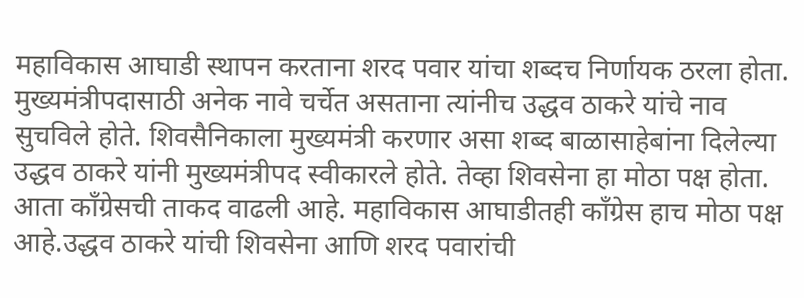महाविकास आघाडी स्थापन करताना शरद पवार यांचा शब्दच निर्णायक ठरला होता. मुख्यमंत्रीपदासाठी अनेक नावे चर्चेत असताना त्यांनीच उद्धव ठाकरे यांचे नाव सुचविले होते. शिवसैनिकाला मुख्यमंत्री करणार असा शब्द बाळासाहेबांना दिलेल्या उद्धव ठाकरे यांनी मुख्यमंत्रीपद स्वीकारले होते. तेव्हा शिवसेना हा मोठा पक्ष होता. आता कॉंग्रेसची ताकद वाढली आहे. महाविकास आघाडीतही कॉंग्रेस हाच मोठा पक्ष आहे.उद्धव ठाकरे यांची शिवसेना आणि शरद पवारांची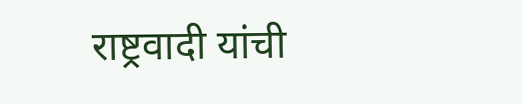राष्ट्रवादी यांची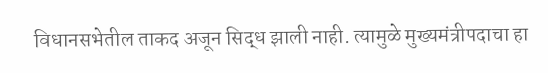विधानसभेतील ताकद अजून सिद्ध झाली नाही. त्यामुळे मुख्यमंत्रीपदाचा हा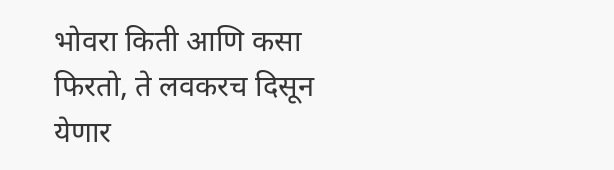भोवरा किती आणि कसा फिरतो, ते लवकरच दिसून येणार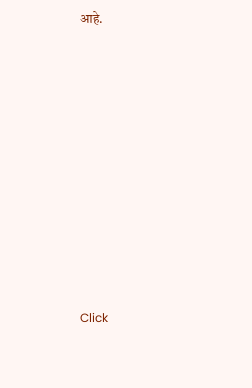आहे.












Click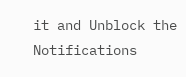it and Unblock the Notifications